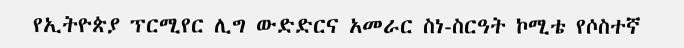የኢትዮጵያ ፕርሚየር ሊግ ውድድርና አመራር ስነ-ስርዓት ኮሚቴ የሶስተኛ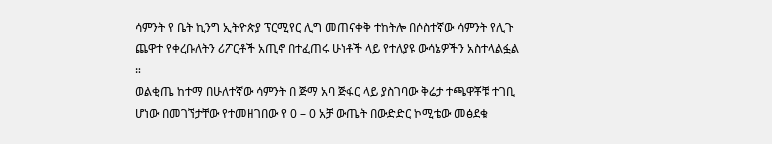ሳምንት የ ቤት ኪንግ ኢትዮጵያ ፕርሚየር ሊግ መጠናቀቅ ተከትሎ በሶስተኛው ሳምንት የሊጉ ጨዋተ የቀረቡለትን ሪፖርቶች አጢኖ በተፈጠሩ ሁነቶች ላይ የተለያዩ ውሳኔዎችን አስተላልፏል ።
ወልቂጤ ከተማ በሁለተኛው ሳምንት በ ጅማ አባ ጅፋር ላይ ያስገባው ቅሬታ ተጫዋቾቹ ተገቢ ሆነው በመገኘታቸው የተመዘገበው የ 0 – 0 አቻ ውጤት በውድድር ኮሚቴው መፅደቁ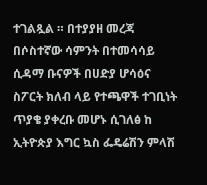ተገልጿል ። በተያያዘ መረጃ በሶስተኛው ሳምንት በተመሳሳይ ሲዳማ ቡናዎች በሀድያ ሆሳዕና ስፖርት ክለብ ላይ የተጫዋች ተገቢነት ጥያቄ ያቀረቡ መሆኑ ሲገለፅ ከ ኢትዮጵያ እግር ኳስ ፌዴሬሽን ምላሽ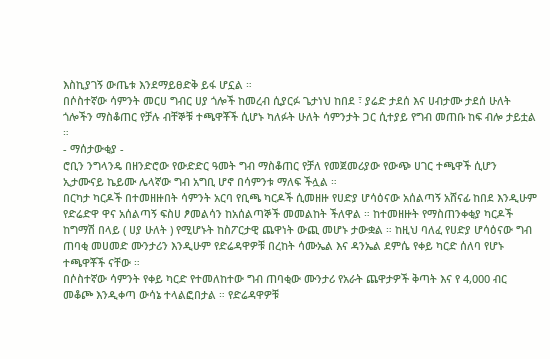እስኪያገኝ ውጤቱ እንደማይፀድቅ ይፋ ሆኗል ።
በሶስተኛው ሳምንት መርሀ ግብር ሀያ ጎሎች ከመረብ ሲያርፉ ጌታነህ ከበደ ፣ ያሬድ ታደሰ እና ሀብታሙ ታደሰ ሁለት ጎሎችን ማስቆጠር የቻሉ ብቸኞቹ ተጫዋቾች ሲሆኑ ካለፉት ሁለት ሳምንታት ጋር ሲተያይ የግብ መጠቡ ከፍ ብሎ ታይቷል ።
- ማሰታውቂያ -
ሮቢን ንግላንዴ በዘንድሮው የውድድር ዓመት ግብ ማስቆጠር የቻለ የመጀመሪያው የውጭ ሀገር ተጫዋች ሲሆን ኢታሙናይ ኬይሙ ሌላኛው ግብ አግቢ ሆኖ በሳምንቱ ማለፍ ችሏል ።
በርካታ ካርዶች በተመዘዙበት ሳምንት አርባ የቢጫ ካርዶች ሲመዘዙ የሀድያ ሆሳዕናው አሰልጣኝ አሸናፊ ከበደ እንዲሁም የድሬድዋ ዋና አሰልጣኝ ፍስሀ ፆመልሳን ከአሰልጣኞች መመልከት ችለዋል ። ከተመዘዙት የማስጠንቀቂያ ካርዶች ከግማሽ በላይ ( ሀያ ሁለት ) የሚሆኑት ከስፖርታዊ ጨዋነት ውጪ መሆኑ ታውቋል ። ከዚህ ባለፈ የሀድያ ሆሳዕናው ግብ ጠባቂ መሀመድ ሙንታሪን እንዲሁም የድሬዳዋዎቹ በረከት ሳሙኤል እና ዳንኤል ደምሴ የቀይ ካርድ ሰለባ የሆኑ ተጫዋቾች ናቸው ።
በሶስተኛው ሳምንት የቀይ ካርድ የተመለከተው ግብ ጠባቂው ሙንታሪ የአራት ጨዋታዎች ቅጣት እና የ 4,000 ብር መቆጮ እንዲቀጣ ውሳኔ ተላልፎበታል ። የድሬዳዋዎቹ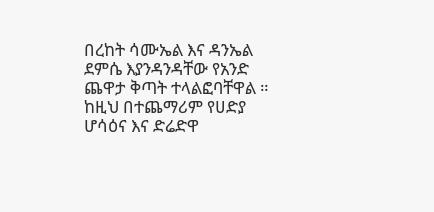በረከት ሳሙኤል እና ዳንኤል ደምሴ እያንዳንዳቸው የአንድ ጨዋታ ቅጣት ተላልፎባቸዋል ። ከዚህ በተጨማሪም የሀድያ ሆሳዕና እና ድሬድዋ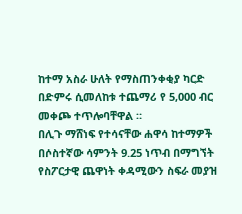ከተማ አስራ ሁለት የማስጠንቀቂያ ካርድ በድምሩ ሲመለከቱ ተጨማሪ የ 5,000 ብር መቀጮ ተጥሎባቸዋል ።
በሊጉ ማሸነፍ የተሳናቸው ሐዋሳ ከተማዎች በሶስተኛው ሳምንት 9.25 ነጥብ በማግኘት የስፖርታዊ ጨዋነት ቀዳሚውን ስፍራ መያዝ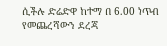ሲችሉ ድሬድዋ ከተማ በ 6.00 ነጥብ የመጨረሻውን ደረጃ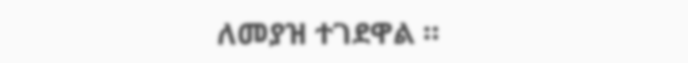ለመያዝ ተገደዋል ።